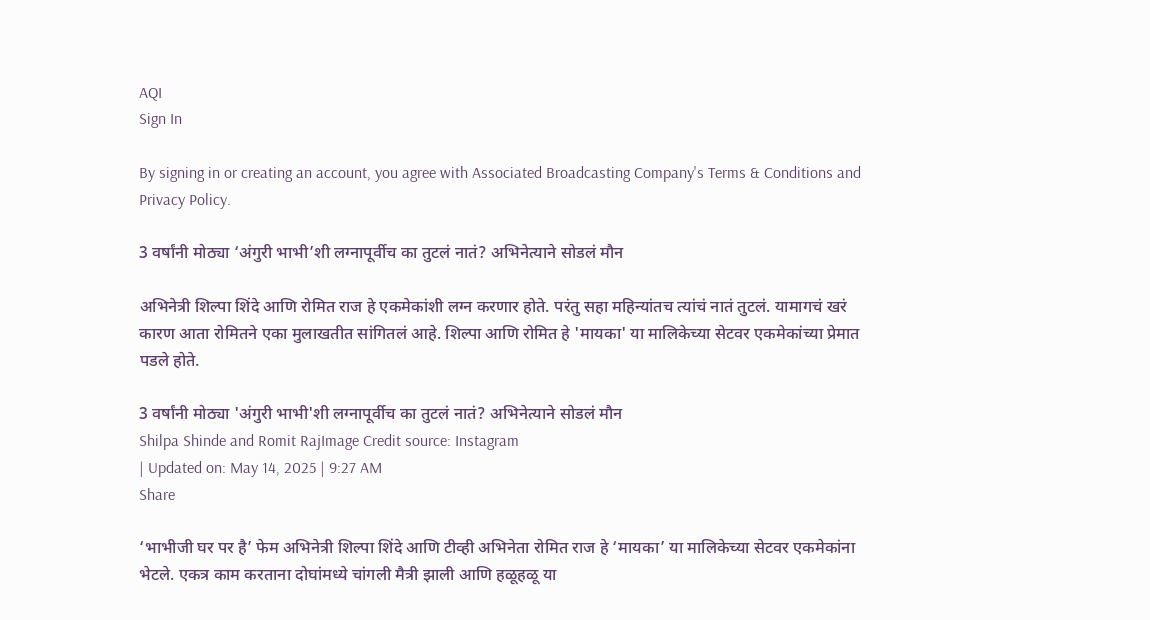AQI
Sign In

By signing in or creating an account, you agree with Associated Broadcasting Company's Terms & Conditions and Privacy Policy.

3 वर्षांनी मोठ्या ‘अंगुरी भाभी’शी लग्नापूर्वीच का तुटलं नातं? अभिनेत्याने सोडलं मौन

अभिनेत्री शिल्पा शिंदे आणि रोमित राज हे एकमेकांशी लग्न करणार होते. परंतु सहा महिन्यांतच त्यांचं नातं तुटलं. यामागचं खरं कारण आता रोमितने एका मुलाखतीत सांगितलं आहे. शिल्पा आणि रोमित हे 'मायका' या मालिकेच्या सेटवर एकमेकांच्या प्रेमात पडले होते.

3 वर्षांनी मोठ्या 'अंगुरी भाभी'शी लग्नापूर्वीच का तुटलं नातं? अभिनेत्याने सोडलं मौन
Shilpa Shinde and Romit RajImage Credit source: Instagram
| Updated on: May 14, 2025 | 9:27 AM
Share

‘भाभीजी घर पर है’ फेम अभिनेत्री शिल्पा शिंदे आणि टीव्ही अभिनेता रोमित राज हे ‘मायका’ या मालिकेच्या सेटवर एकमेकांना भेटले. एकत्र काम करताना दोघांमध्ये चांगली मैत्री झाली आणि हळूहळू या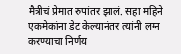मैत्रीचं प्रेमात रुपांतर झालं. सहा महिने एकमेकांना डेट केल्यानंतर त्यांनी लग्न करण्याचा निर्णय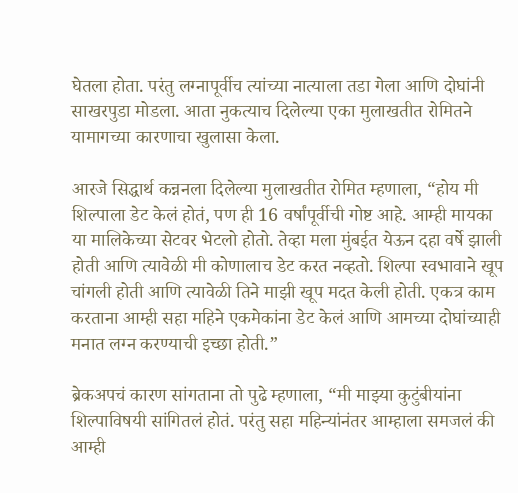घेतला होता. परंतु लग्नापूर्वीच त्यांच्या नात्याला तडा गेला आणि दोघांनी साखरपुडा मोडला. आता नुकत्याच दिलेल्या एका मुलाखतीत रोमितने यामागच्या कारणाचा खुलासा केला.

आरजे सिद्धार्थ कन्ननला दिलेल्या मुलाखतीत रोमित म्हणाला, “होय मी शिल्पाला डेट केलं होतं, पण ही 16 वर्षांपूर्वीची गोष्ट आहे. आम्ही मायका या मालिकेच्या सेटवर भेटलो होतो. तेव्हा मला मुंबईत येऊन दहा वर्षे झाली होती आणि त्यावेळी मी कोणालाच डेट करत नव्हतो. शिल्पा स्वभावाने खूप चांगली होती आणि त्यावेळी तिने माझी खूप मदत केली होती. एकत्र काम करताना आम्ही सहा महिने एकमेकांना डेट केलं आणि आमच्या दोघांच्याही मनात लग्न करण्याची इच्छा होती.”

ब्रेकअपचं कारण सांगताना तो पुढे म्हणाला, “मी माझ्या कुटुंबीयांना शिल्पाविषयी सांगितलं होतं. परंतु सहा महिन्यांनंतर आम्हाला समजलं की आम्ही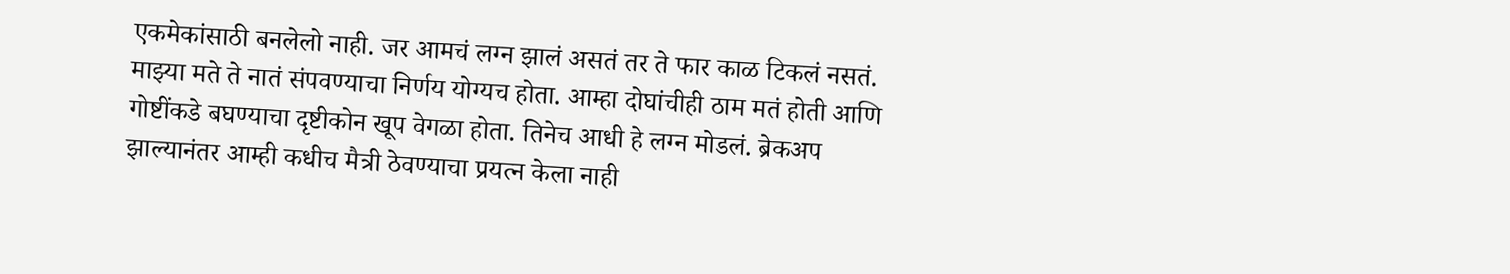एकमेकांसाठी बनलेलो नाही. जर आमचं लग्न झालं असतं तर ते फार काळ टिकलं नसतं. माझ्या मते ते नातं संपवण्याचा निर्णय योग्यच होता. आम्हा दोघांचीही ठाम मतं होती आणि गोष्टींकडे बघण्याचा दृष्टीकोन खूप वेगळा होता. तिनेच आधी हे लग्न मोडलं. ब्रेकअप झाल्यानंतर आम्ही कधीच मैत्री ठेवण्याचा प्रयत्न केला नाही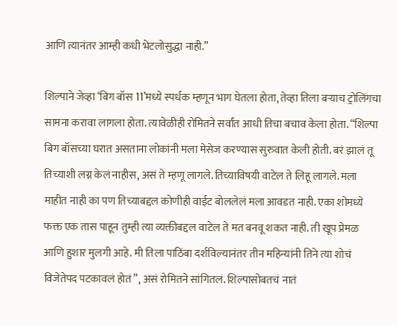आणि त्यानंतर आम्ही कधी भेटलोसुद्धा नाही.”

शिल्पाने जेव्हा ‘बिग बॉस 11’मध्ये स्पर्धक म्हणून भाग घेतला होता, तेव्हा तिला बऱ्याच ट्रोलिंगचा सामना करावा लागला होता. त्यावेळीही रोमितने सर्वांत आधी तिचा बचाव केला होता. “शिल्पा बिग बॉसच्या घरात असताना लोकांनी मला मेसेज करण्यास सुरुवात केली होती. बरं झालं तू तिच्याशी लग्न केलं नाहीस, असं ते म्हणू लागले. तिच्याविषयी वाटेल ते लिहू लागले. मला माहीत नाही का पण तिच्याबद्दल कोणीही वाईट बोललेलं मला आवडत नाही. एका शोमध्ये फक्त एक तास पाहून तुम्ही त्या व्यक्तीबद्दल वाटेल ते मत बनवू शकत नाही. ती खूप प्रेमळ आणि हुशार मुलगी आहे. मी तिला पाठिंबा दर्शविल्यानंतर तीन महिन्यांनी तिने त्या शोचं विजेतेपद पटकावलं होतं”, असं रोमितने सांगितलं. शिल्पासोबतचं नातं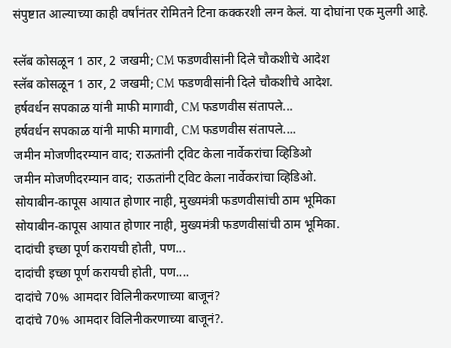संपुष्टात आल्याच्या काही वर्षांनंतर रोमितने टिना कक्करशी लग्न केलं. या दोघांना एक मुलगी आहे.

स्लॅब कोसळून 1 ठार, 2 जखमी; CM फडणवीसांनी दिले चौकशीचे आदेश
स्लॅब कोसळून 1 ठार, 2 जखमी; CM फडणवीसांनी दिले चौकशीचे आदेश.
हर्षवर्धन सपकाळ यांनी माफी मागावी, CM फडणवीस संतापले...
हर्षवर्धन सपकाळ यांनी माफी मागावी, CM फडणवीस संतापले....
जमीन मोजणीदरम्यान वाद; राऊतांनी ट्विट केला नार्वेकरांचा व्हिडिओ
जमीन मोजणीदरम्यान वाद; राऊतांनी ट्विट केला नार्वेकरांचा व्हिडिओ.
सोयाबीन-कापूस आयात होणार नाही, मुख्यमंत्री फडणवीसांची ठाम भूमिका
सोयाबीन-कापूस आयात होणार नाही, मुख्यमंत्री फडणवीसांची ठाम भूमिका.
दादांची इच्छा पूर्ण करायची होती, पण...
दादांची इच्छा पूर्ण करायची होती, पण....
दादांचे 70% आमदार विलिनीकरणाच्या बाजूनं?
दादांचे 70% आमदार विलिनीकरणाच्या बाजूनं?.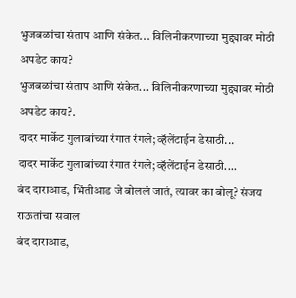भुजबळांचा संताप आणि संकेत... विलिनीकरणाच्या मुद्द्यावर मोठी अपडेट काय?
भुजबळांचा संताप आणि संकेत... विलिनीकरणाच्या मुद्द्यावर मोठी अपडेट काय?.
दादर मार्केट गुलाबांच्या रंगात रंगले; व्हॅलेंटाईन डेसाठी...
दादर मार्केट गुलाबांच्या रंगात रंगले; व्हॅलेंटाईन डेसाठी....
बंद दाराआड, भिंतीआड जे बोललं जातं, त्यावर का बोलू? संजय राऊतांचा सवाल
बंद दाराआड,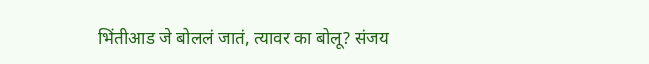भिंतीआड जे बोललं जातं, त्यावर का बोलू? संजय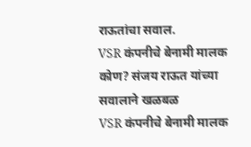राऊतांचा सवाल.
VSR कंपनीचे बेनामी मालक कोण? संजय राऊत यांच्या सवालाने खळबळ
VSR कंपनीचे बेनामी मालक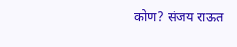कोण? संजय राऊत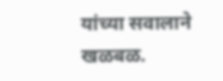यांच्या सवालाने खळबळ.